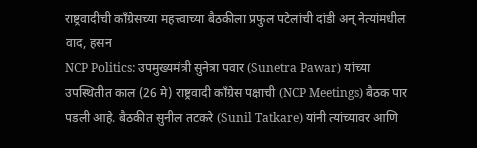राष्ट्रवादीची काँग्रेसच्या महत्त्वाच्या बैठकीला प्रफुल पटेलांची दांडी अन् नेत्यांमधील वाद, हसन
NCP Politics: उपमुख्यमंत्री सुनेत्रा पवार (Sunetra Pawar) यांच्या उपस्थितीत काल (26 मे) राष्ट्रवादी काँग्रेस पक्षाची (NCP Meetings) बैठक पार पडली आहे. बैठकीत सुनील तटकरे (Sunil Tatkare) यांनी त्यांच्यावर आणि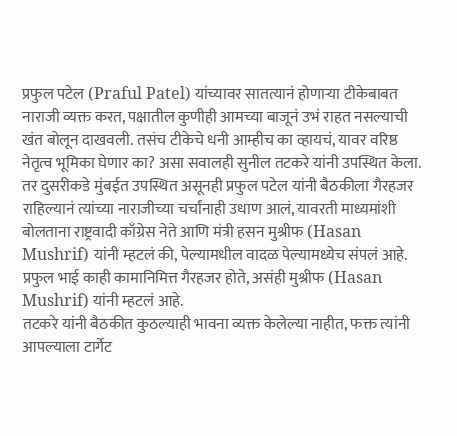प्रफुल पटेल (Praful Patel) यांच्यावर सातत्यानं होणाऱ्या टीकेबाबत नाराजी व्यक्त करत, पक्षातील कुणीही आमच्या बाजूनं उभं राहत नसल्याची खंत बोलून दाखवली. तसंच टीकेचे धनी आम्हीच का व्हायचं, यावर वरिष्ठ नेतृत्व भूमिका घेणार का? असा सवालही सुनील तटकरे यांनी उपस्थित केला. तर दुसरीकडे मुंबईत उपस्थित असूनही प्रफुल पटेल यांनी बैठकीला गैरहजर राहिल्यानं त्यांच्या नाराजीच्या चर्चांनाही उधाण आलं, यावरती माध्यमांशी बोलताना राष्ट्रवादी काँग्रेस नेते आणि मंत्री हसन मुश्रीफ (Hasan Mushrif) यांनी म्हटलं की, पेल्यामधील वादळ पेल्यामध्येच संपलं आहे. प्रफुल भाई काही कामानिमित्त गैरहजर होते, असंही मुश्रीफ (Hasan Mushrif) यांनी म्हटलं आहे.
तटकरे यांनी बैठकीत कुठल्याही भावना व्यक्त केलेल्या नाहीत, फक्त त्यांनी आपल्याला टार्गेट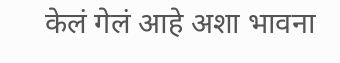केलं गेलं आहे अशा भावना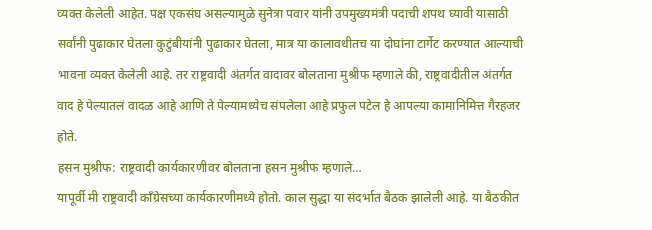व्यक्त केलेली आहेत. पक्ष एकसंघ असल्यामुळे सुनेत्रा पवार यांनी उपमुख्यमंत्री पदाची शपथ घ्यावी यासाठी सर्वांनी पुढाकार घेतला कुटुंबीयांनी पुढाकार घेतला, मात्र या कालावधीतच या दोघांना टार्गेट करण्यात आल्याची भावना व्यक्त केलेली आहे. तर राष्ट्रवादी अंतर्गत वादावर बोलताना मुश्रीफ म्हणाले की, राष्ट्रवादीतील अंतर्गत वाद हे पेल्यातलं वादळ आहे आणि ते पेल्यामध्येच संपलेला आहे प्रफुल पटेल हे आपल्या कामानिमित्त गैरहजर होते.
हसन मुश्रीफ: राष्ट्रवादी कार्यकारणीवर बोलताना हसन मुश्रीफ म्हणाले…
यापूर्वी मी राष्ट्रवादी काँग्रेसच्या कार्यकारणीमध्ये होतो. काल सुद्धा या संदर्भात बैठक झालेली आहे. या बैठकीत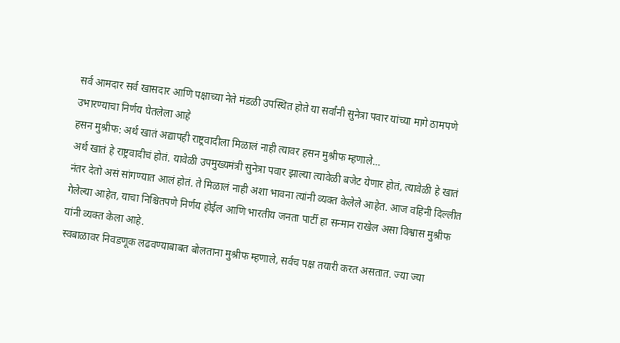सर्व आमदार सर्व खासदार आणि पक्षाच्या नेते मंडळी उपस्थित होते या सर्वांनी सुनेत्रा पवार यांच्या मागे ठामपणे उभारण्याचा निर्णय घेतलेला आहे
हसन मुश्रीफ: अर्थ खातं अद्यापही राष्ट्रवादीला मिळालं नाही त्यावर हसन मुश्रीफ म्हणाले…
अर्थ खातं हे राष्ट्रवादीचं होतं. यावेळी उपमुख्यमंत्री सुनेत्रा पवार झाल्या त्यावेळी बजेट येणार होतं, त्यावेळी हे खातं नंतर देतो असं सांगण्यात आलं होतं. ते मिळालं नाही अशा भावना त्यांनी व्यक्त केलेले आहेत. आज वहिनी दिल्लीत गेलेल्या आहेत, याचा निश्चितपणे निर्णय होईल आणि भारतीय जनता पार्टी हा सन्मान राखेल असा विश्वास मुश्रीफ यांनी व्यक्त केला आहे.
स्वबाळावर निवडणूक लढवण्याबाबत बोलताना मुश्रीफ म्हणाले, सर्वच पक्ष तयारी करत असतात. ज्या ज्या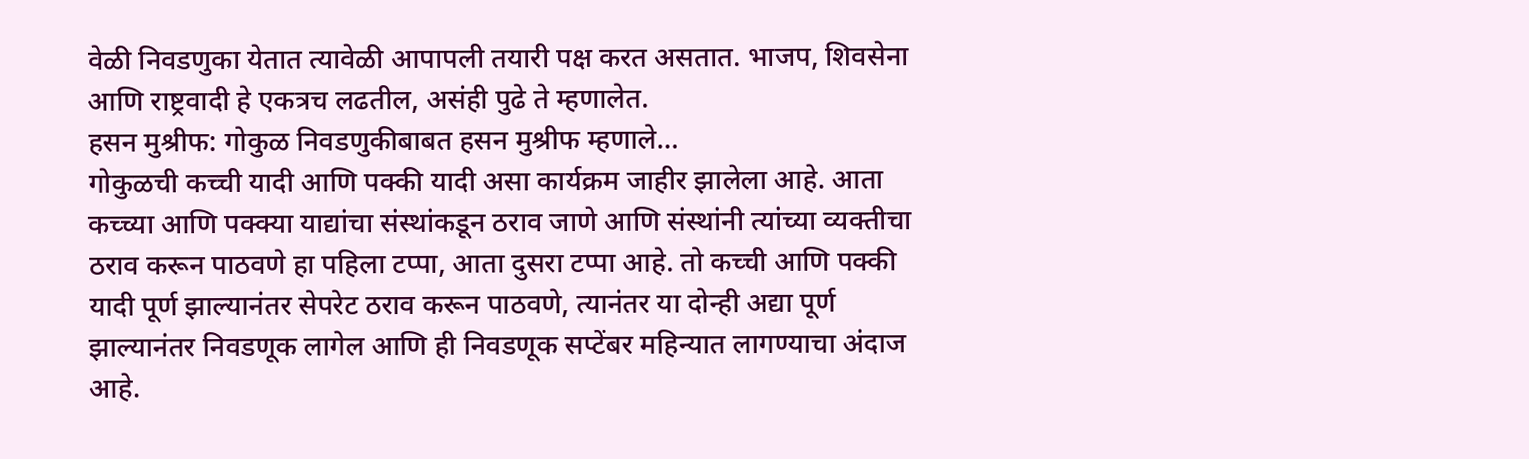वेळी निवडणुका येतात त्यावेळी आपापली तयारी पक्ष करत असतात. भाजप, शिवसेना आणि राष्ट्रवादी हे एकत्रच लढतील, असंही पुढे ते म्हणालेत.
हसन मुश्रीफ: गोकुळ निवडणुकीबाबत हसन मुश्रीफ म्हणाले…
गोकुळची कच्ची यादी आणि पक्की यादी असा कार्यक्रम जाहीर झालेला आहे. आता कच्च्या आणि पक्क्या याद्यांचा संस्थांकडून ठराव जाणे आणि संस्थांनी त्यांच्या व्यक्तीचा ठराव करून पाठवणे हा पहिला टप्पा, आता दुसरा टप्पा आहे. तो कच्ची आणि पक्की यादी पूर्ण झाल्यानंतर सेपरेट ठराव करून पाठवणे, त्यानंतर या दोन्ही अद्या पूर्ण झाल्यानंतर निवडणूक लागेल आणि ही निवडणूक सप्टेंबर महिन्यात लागण्याचा अंदाज आहे.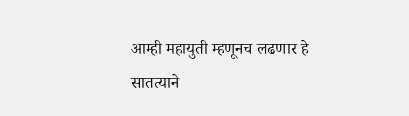आम्ही महायुती म्हणूनच लढणार हे सातत्याने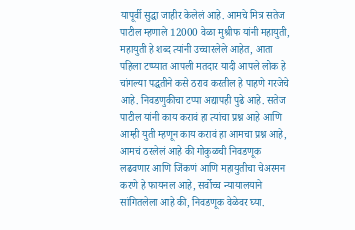यापूर्वी सुद्धा जाहीर केलेलं आहे. आमचे मित्र सतेज पाटील म्हणाले 12000 वेळा मुश्रीफ यांनी महायुती, महायुती हे शब्द त्यांनी उच्चारलेले आहेत, आता पहिला टप्प्यात आपली मतदार यादी आपले लोक हे चांगल्या पद्धतीने कसे ठराव करतील हे पाहणे गरजेचे आहे. निवडणुकीचा टप्पा अद्यापही पुढे आहे. सतेज पाटील यांनी काय करावं हा त्यांचा प्रश्न आहे आणि आम्ही युती म्हणून काय करावं हा आमचा प्रश्न आहे, आमचं ठरलेलं आहे की गोकुळची निवडणूक लढवणार आणि जिंकणं आणि महायुतीचा चेअरमन करणे हे फायनल आहे, सर्वोच्च न्यायालयाने सांगितलेला आहे की, निवडणूक वेळेवर घ्या.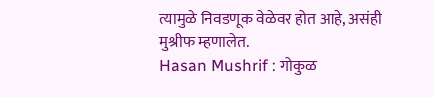त्यामुळे निवडणूक वेळेवर होत आहे, असंही मुश्रीफ म्हणालेत.
Hasan Mushrif : गोकुळ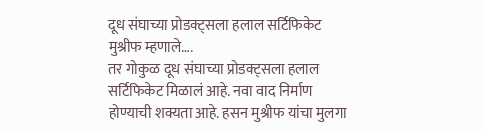दूध संघाच्या प्रोडक्ट्सला हलाल सर्टिफिकेट मुश्रीफ म्हणाले….
तर गोकुळ दूध संघाच्या प्रोडक्ट्सला हलाल सर्टिफिकेट मिळालं आहे. नवा वाद निर्माण होण्याची शक्यता आहे. हसन मुश्रीफ यांचा मुलगा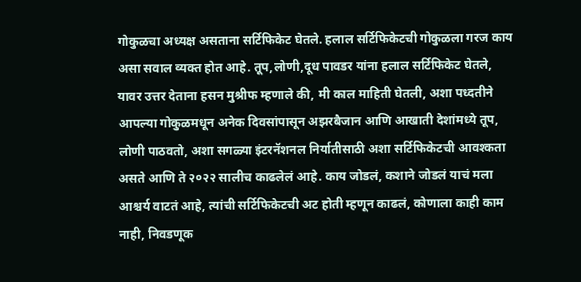गोकुळचा अध्यक्ष असताना सर्टिफिकेट घेतले. हलाल सर्टिफिकेटची गोकुळला गरज काय असा सवाल व्यक्त होत आहे. तूप,लोणी,दूध पावडर यांना हलाल सर्टिफिकेट घेतले, यावर उत्तर देताना हसन मुश्रीफ म्हणाले की, मी काल माहिती घेतली, अशा पध्दतीने आपल्या गोकुळमधून अनेक दिवसांपासून अझरबैजान आणि आखाती देशांमध्ये तूप, लोणी पाठवतो, अशा सगळ्या इंटरनॅशनल निर्यातीसाठी अशा सर्टिफिकेटची आवश्कता असते आणि ते २०२२ सालीच काढलेलं आहे. काय जोडलं, कशाने जोडलं याचं मला आश्चर्य वाटतं आहे, त्यांची सर्टिफिकेटची अट होती म्हणून काढलं, कोणाला काही काम नाही, निवडणूक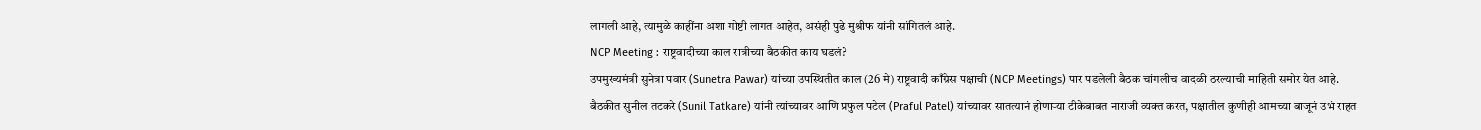लागली आहे, त्यामुळे काहींना अशा गोष्टी लागत आहेत, असंही पुढे मुश्रीफ यांनी सांगितलं आहे.
NCP Meeting : राष्ट्रवादीच्या काल रात्रीच्या बैठकीत काय घडलं?
उपमुख्यमंत्री सुनेत्रा पवार (Sunetra Pawar) यांच्या उपस्थितीत काल (26 मे) राष्ट्रवादी काँग्रेस पक्षाची (NCP Meetings) पार पडलेली बैठक चांगलीच वादळी ठरल्याची माहिती समोर येत आहे. बैठकीत सुनील तटकरे (Sunil Tatkare) यांनी त्यांच्यावर आणि प्रफुल पटेल (Praful Patel) यांच्यावर सातत्यानं होणाऱ्या टीकेबाबत नाराजी व्यक्त करत, पक्षातील कुणीही आमच्या बाजूनं उभं राहत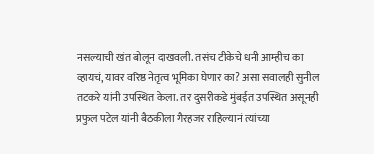नसल्याची खंत बोलून दाखवली. तसंच टीकेचे धनी आम्हीच का व्हायचं, यावर वरिष्ठ नेतृत्व भूमिका घेणार का? असा सवालही सुनील तटकरे यांनी उपस्थित केला. तर दुसरीकडे मुंबईत उपस्थित असूनही प्रफुल पटेल यांनी बैठकीला गैरहजर राहिल्यानं त्यांच्या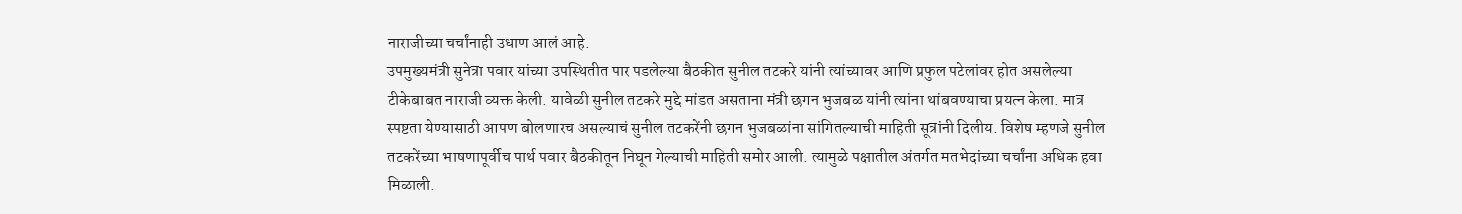नाराजीच्या चर्चांनाही उधाण आलं आहे.
उपमुख्यमंत्री सुनेत्रा पवार यांच्या उपस्थितीत पार पडलेल्या बैठकीत सुनील तटकरे यांनी त्यांच्यावर आणि प्रफुल पटेलांवर होत असलेल्या टीकेबाबत नाराजी व्यक्त केली. यावेळी सुनील तटकरे मुद्दे मांडत असताना मंत्री छगन भुजबळ यांनी त्यांना थांबवण्याचा प्रयत्न केला. मात्र स्पष्टता येण्यासाठी आपण बोलणारच असल्याचं सुनील तटकरेंनी छगन भुजबळांना सांगितल्याची माहिती सूत्रांनी दिलीय. विशेष म्हणजे सुनील तटकरेंच्या भाषणापूर्वीच पार्थ पवार बैठकीतून निघून गेल्याची माहिती समोर आली. त्यामुळे पक्षातील अंतर्गत मतभेदांच्या चर्चांना अधिक हवा मिळाली.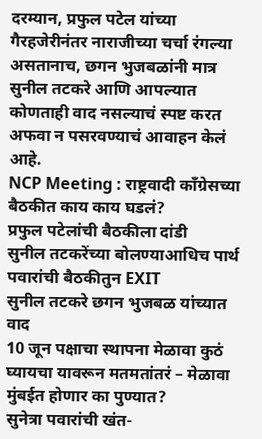दरम्यान, प्रफुल पटेल यांच्या गैरहजेरीनंतर नाराजीच्या चर्चा रंगल्या असतानाच, छगन भुजबळांनी मात्र सुनील तटकरे आणि आपल्यात कोणताही वाद नसल्याचं स्पष्ट करत अफवा न पसरवण्याचं आवाहन केलं आहे.
NCP Meeting : राष्ट्रवादी काँग्रेसच्या बैठकीत काय काय घडलं?
प्रफुल पटेलांची बैठकीला दांडी
सुनील तटकरेंच्या बोलण्याआधिच पार्थ पवारांची बैठकीतुन EXIT
सुनील तटकरे छगन भुजबळ यांच्यात वाद
10 जून पक्षाचा स्थापना मेळावा कुठं घ्यायचा यावरून मतमतांतरं – मेळावा मुंबईत होणार का पुण्यात?
सुनेत्रा पवारांची खंत-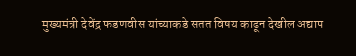मुख्यमंत्री देवेंद्र फडणवीस यांच्याकडे सतत विषय काढून देखील अद्याप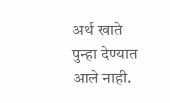अर्थ खाते पुन्हा देण्यात आले नाही.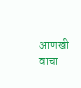आणखी वाचा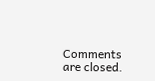Comments are closed.